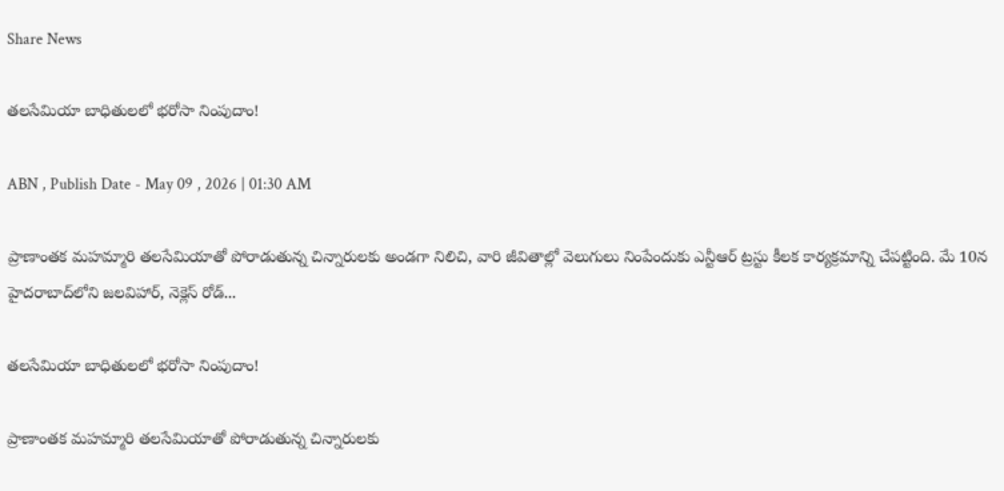Share News

తలసేమియా బాధితులలో భరోసా నింపుదాం!

ABN , Publish Date - May 09 , 2026 | 01:30 AM

ప్రాణాంతక మహమ్మారి తలసేమియాతో పోరాడుతున్న చిన్నారులకు అండగా నిలిచి, వారి జీవితాల్లో వెలుగులు నింపేందుకు ఎన్టీఆర్ ట్రస్టు కీలక కార్యక్రమాన్ని చేపట్టింది. మే 10న హైదరాబాద్‌లోని జలవిహార్, నెక్లెస్ రోడ్...

తలసేమియా బాధితులలో భరోసా నింపుదాం!

ప్రాణాంతక మహమ్మారి తలసేమియాతో పోరాడుతున్న చిన్నారులకు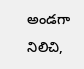అండగా నిలిచి,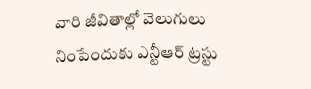వారి జీవితాల్లో వెలుగులు నింపేందుకు ఎన్టీఆర్ ట్రస్టు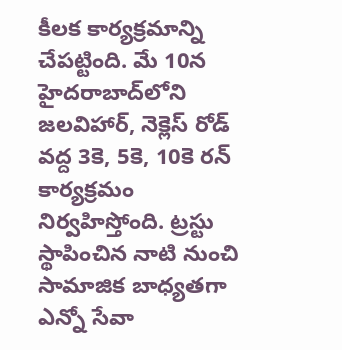కీలక కార్యక్రమాన్ని చేపట్టింది. మే 10న హైదరాబాద్‌లోని జలవిహార్, నెక్లెస్ రోడ్ వద్ద 3కె, 5కె, 10కె రన్ కార్యక్రమం నిర్వహిస్తోంది. ట్రస్టు స్థాపించిన నాటి నుంచి సామాజిక బాధ్యతగా ఎన్నో సేవా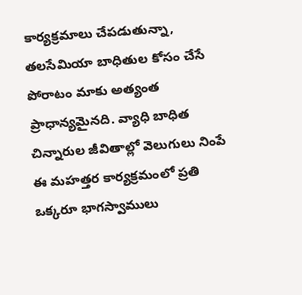కార్యక్రమాలు చేపడుతున్నా, తలసేమియా బాధితుల కోసం చేసే పోరాటం మాకు అత్యంత ప్రాధాన్యమైనది. వ్యాధి బాధిత చిన్నారుల జీవితాల్లో వెలుగులు నింపే ఈ మహత్తర కార్యక్రమంలో ప్రతి ఒక్కరూ భాగస్వాములు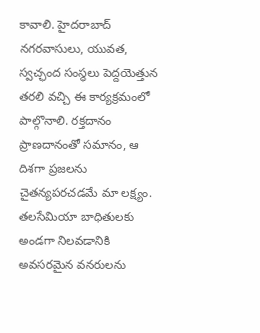కావాలి. హైదరాబాద్ నగరవాసులు, యువత, స్వచ్ఛంద సంస్థలు పెద్దయెత్తున తరలి వచ్చి ఈ కార్యక్రమంలో పాల్గొనాలి. రక్తదానం ప్రాణదానంతో సమానం, ఆ దిశగా ప్రజలను చైతన్యపరచడమే మా లక్ష్యం. తలసేమియా బాధితులకు అండగా నిలవడానికి అవసరమైన వనరులను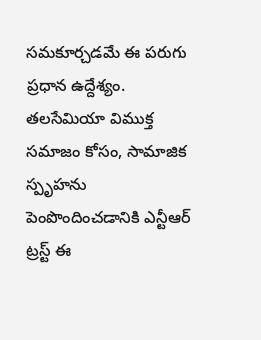సమకూర్చడమే ఈ పరుగు ప్రధాన ఉద్దేశ్యం. తలసేమియా విముక్త సమాజం కోసం, సామాజిక స్పృహను పెంపొందించడానికి ఎన్టీఆర్ ట్రస్ట్ ఈ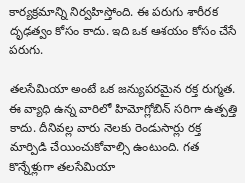కార్యక్రమాన్ని నిర్వహిస్తోంది. ఈ పరుగు శారీరక దృఢత్వం కోసం కాదు. ఇది ఒక ఆశయం కోసం చేసే పరుగు.

తలసేమియా అంటే ఒక జన్యుపరమైన రక్త రుగ్మత. ఈ వ్యాధి ఉన్న వారిలో హిమోగ్లోబిన్ సరిగా ఉత్పత్తి కాదు. దీనివల్ల వారు నెలకు రెండుసార్లు రక్త మార్పిడి చేయించుకోవాల్సి ఉంటుంది. గత కొన్నేళ్లుగా తలసేమియా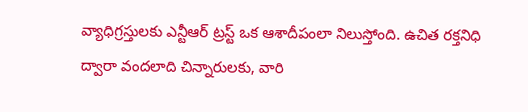వ్యాధిగ్రస్తులకు ఎన్టీఆర్ ట్రస్ట్ ఒక ఆశాదీపంలా నిలుస్తోంది. ఉచిత రక్తనిధి ద్వారా వందలాది చిన్నారులకు, వారి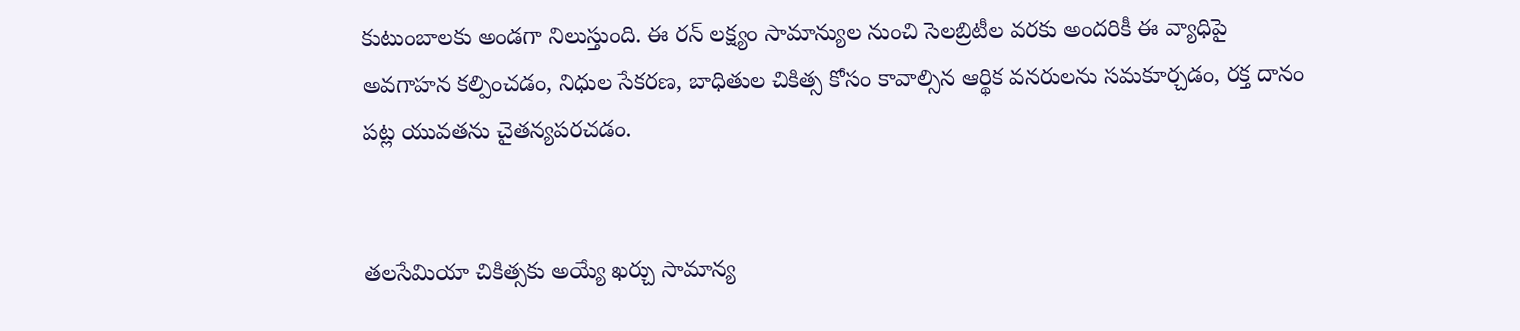కుటుంబాలకు అండగా నిలుస్తుంది. ఈ రన్ లక్ష్యం సామాన్యుల నుంచి సెలబ్రిటీల వరకు అందరికీ ఈ వ్యాధిపై అవగాహన కల్పించడం, నిధుల సేకరణ, బాధితుల చికిత్స కోసం కావాల్సిన ఆర్థిక వనరులను సమకూర్చడం, రక్త దానం పట్ల యువతను చైతన్యపరచడం.


తలసేమియా చికిత్సకు అయ్యే ఖర్చు సామాన్య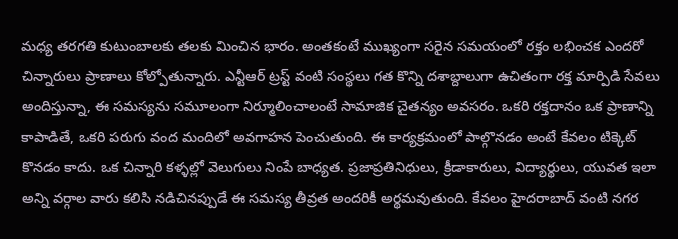మధ్య తరగతి కుటుంబాలకు తలకు మించిన భారం. అంతకంటే ముఖ్యంగా సరైన సమయంలో రక్తం లభించక ఎందరో చిన్నారులు ప్రాణాలు కోల్పోతున్నారు. ఎన్టీఆర్ ట్రస్ట్ వంటి సంస్థలు గత కొన్ని దశాబ్దాలుగా ఉచితంగా రక్త మార్పిడి సేవలు అందిస్తున్నా, ఈ సమస్యను సమూలంగా నిర్మూలించాలంటే సామాజిక చైతన్యం అవసరం. ఒకరి రక్తదానం ఒక ప్రాణాన్ని కాపాడితే, ఒకరి పరుగు వంద మందిలో అవగాహన పెంచుతుంది. ఈ కార్యక్రమంలో పాల్గొనడం అంటే కేవలం టిక్కెట్ కొనడం కాదు. ఒక చిన్నారి కళ్ళల్లో వెలుగులు నింపే బాధ్యత. ప్రజాప్రతినిధులు, క్రీడాకారులు, విద్యార్థులు, యువత ఇలా అన్ని వర్గాల వారు కలిసి నడిచినప్పుడే ఈ సమస్య తీవ్రత అందరికీ అర్థమవుతుంది. కేవలం హైదరాబాద్ వంటి నగర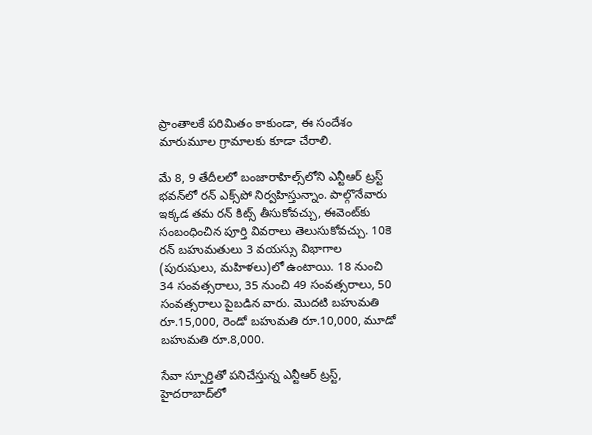ప్రాంతాలకే పరిమితం కాకుండా, ఈ సందేశం మారుమూల గ్రామాలకు కూడా చేరాలి.

మే 8, 9 తేదీలలో బంజారాహిల్స్‌లోని ఎన్టీఆర్ ట్రస్ట్ భవన్‌లో రన్ ఎక్స్‌పో నిర్వహిస్తున్నాం. పాల్గొనేవారు ఇక్కడ తమ రన్ కిట్స్ తీసుకోవచ్చు, ఈవెంట్‌కు సంబంధించిన పూర్తి వివరాలు తెలుసుకోవచ్చు. 10కె రన్‌ బహుమతులు 3 వయస్సు విభాగాల (పురుషులు, మహిళలు)లో ఉంటాయి. 18 నుంచి 34 సంవత్సరాలు, 35 నుంచి 49 సంవత్సరాలు, 50 సంవత్సరాలు పైబడిన వారు. మొదటి బహుమతి రూ.15,000, రెండో బహుమతి రూ.10,000, మూడో బహుమతి రూ.8,000.

సేవా స్పూర్తితో పనిచేస్తున్న ఎన్టీఆర్ ట్రస్ట్, హైదరాబాద్‌లో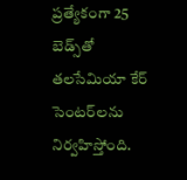ప్రత్యేకంగా 25 బెడ్స్‌తో తలసేమియా కేర్ సెంటర్‌లను నిర్వహిస్తోంది.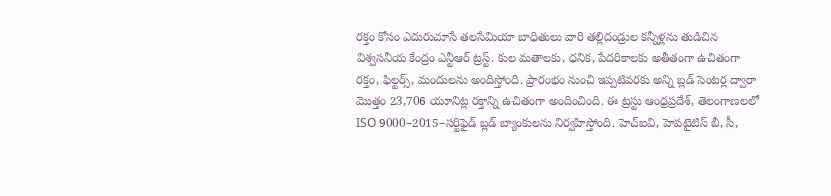రక్తం కోసం ఎదురుచూసే తలసేమియా బాధితులు వారి తల్లిదండ్రుల కన్నీళ్లను తుడిచిన విశ్వసనీయ కేంద్రం ఎన్టీఆర్ ట్రస్ట్. కుల మతాలకు, ధనిక, పేదరికాలకు అతీతంగా ఉచితంగా రక్తం, ఫిల్టర్స్, మందులను అందిస్తోంది. ప్రారంభం నుంచి ఇప్పటివరకు అన్ని బ్లడ్ సెంటర్ల ద్వారా మొత్తం 23,706 యూనిట్ల రక్తాన్ని ఉచితంగా అందించింది. ఈ ట్రస్టు ఆంధ్రప్రదేశ్, తెలంగాణలలో ISO 9000–2015–సర్టిఫైడ్ బ్లడ్ బ్యాంకులను నిర్వహిస్తోంది. హెచ్‌ఐవి, హెపటైటిస్ బీ, సీ,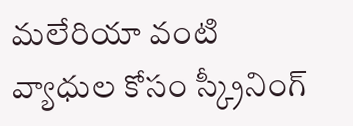మలేరియా వంటి వ్యాధుల కోసం స్క్రీనింగ్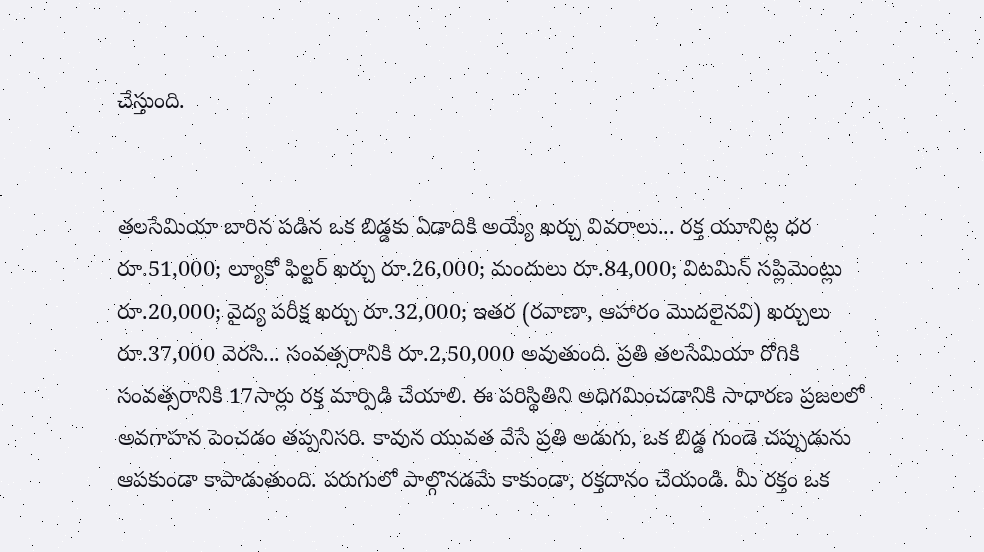చేస్తుంది.


తలసేమియా బారిన పడిన ఒక బిడ్డకు ఏడాదికి అయ్యే ఖర్చు వివరాలు... రక్త యూనిట్ల ధర రూ.51,000; ల్యూకో ఫిల్టర్ ఖర్చు రూ.26,000; మందులు రూ.84,000; విటమిన్ సప్లిమెంట్లు రూ.20,000; వైద్య పరీక్ష ఖర్చు రూ.32,000; ఇతర (రవాణా, ఆహారం మొదలైనవి) ఖర్చులు రూ.37,000 వెరసి... సంవత్సరానికి రూ.2,50,000 అవుతుంది. ప్రతి తలసేమియా రోగికి సంవత్సరానికి 17సార్లు రక్త మార్పిడి చేయాలి. ఈ పరిస్థితిని అధిగమించడానికి సాధారణ ప్రజలలో అవగాహన పెంచడం తప్పనిసరి. కావున యువత వేసే ప్రతి అడుగు, ఒక బిడ్డ గుండె చప్పుడును ఆపకుండా కాపాడుతుంది. పరుగులో పాల్గొనడమే కాకుండా, రక్తదానం చేయండి. మీ రక్తం ఒక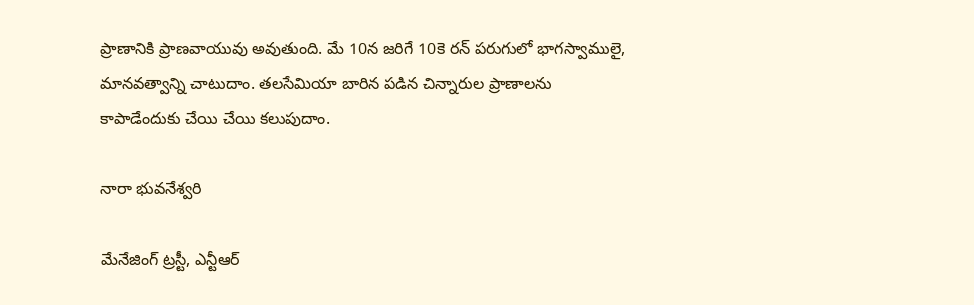ప్రాణానికి ప్రాణవాయువు అవుతుంది. మే 10న జరిగే 10కె రన్ పరుగులో భాగస్వాములై, మానవత్వాన్ని చాటుదాం. తలసేమియా బారిన పడిన చిన్నారుల ప్రాణాలను కాపాడేందుకు చేయి చేయి కలుపుదాం.

నారా భువనేశ్వరి

మేనేజింగ్ ట్రస్టీ, ఎన్టీఆర్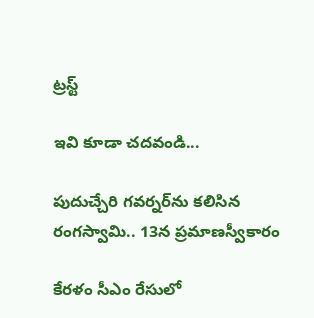ట్రస్ట్‌

ఇవి కూడా చదవండి...

పుదుచ్చేరి గవర్నర్‌ను కలిసిన రంగస్వామి.. 13న ప్రమాణస్వీకారం

కేరళం సీఎం రేసులో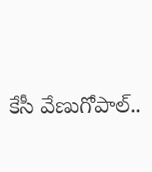కేసీ వేణుగోపాల్..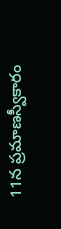11న ప్రమాణస్వీకారం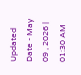Updated Date - May 09 , 2026 | 01:30 AM